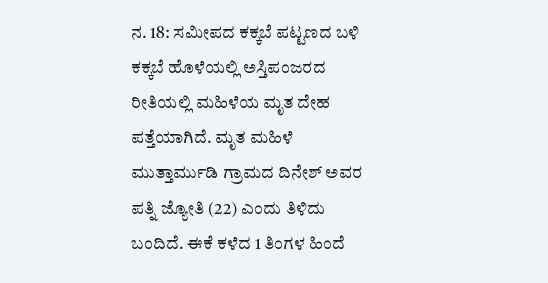ನ. 18: ಸಮೀಪದ ಕಕ್ಕಬೆ ಪಟ್ಟಣದ ಬಳಿ ಕಕ್ಕಬೆ ಹೊಳೆಯಲ್ಲಿ ಅಸ್ತಿಪಂಜರದ ರೀತಿಯಲ್ಲಿ ಮಹಿಳೆಯ ಮೃತ ದೇಹ ಪತ್ತೆಯಾಗಿದೆ. ಮೃತ ಮಹಿಳೆ ಮುತ್ತಾರ್ಮುಡಿ ಗ್ರಾಮದ ದಿನೇಶ್ ಅವರ ಪತ್ನಿ ಜ್ಯೋತಿ (22) ಎಂದು ತಿಳಿದು ಬಂದಿದೆ. ಈಕೆ ಕಳೆದ 1 ತಿಂಗಳ ಹಿಂದೆ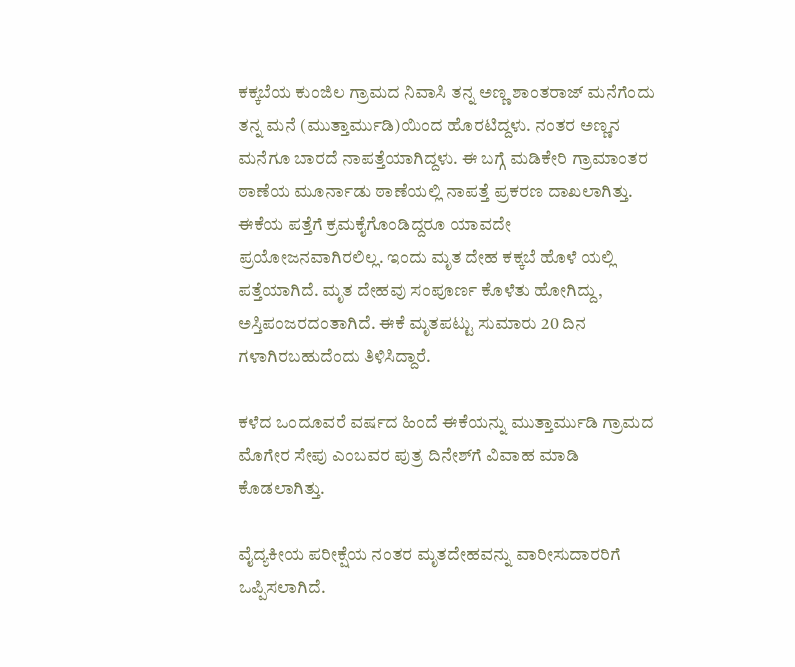ಕಕ್ಕಬೆಯ ಕುಂಜಿಲ ಗ್ರಾಮದ ನಿವಾಸಿ ತನ್ನ ಅಣ್ಣ ಶಾಂತರಾಜ್ ಮನೆಗೆಂದು ತನ್ನ ಮನೆ (ಮುತ್ತಾರ್ಮುಡಿ)ಯಿಂದ ಹೊರಟಿದ್ದಳು. ನಂತರ ಅಣ್ಣನ ಮನೆಗೂ ಬಾರದೆ ನಾಪತ್ತೆಯಾಗಿದ್ದಳು. ಈ ಬಗ್ಗೆ ಮಡಿಕೇರಿ ಗ್ರಾಮಾಂತರ ಠಾಣೆಯ ಮೂರ್ನಾಡು ಠಾಣೆಯಲ್ಲಿ ನಾಪತ್ತೆ ಪ್ರಕರಣ ದಾಖಲಾಗಿತ್ತು. ಈಕೆಯ ಪತ್ತೆಗೆ ಕ್ರಮಕೈಗೊಂಡಿದ್ದರೂ ಯಾವದೇ ಪ್ರಯೋಜನವಾಗಿರಲಿಲ್ಲ. ಇಂದು ಮೃತ ದೇಹ ಕಕ್ಕಬೆ ಹೊಳೆ ಯಲ್ಲಿ ಪತ್ತೆಯಾಗಿದೆ. ಮೃತ ದೇಹವು ಸಂಪೂರ್ಣ ಕೊಳೆತು ಹೋಗಿದ್ದು, ಅಸ್ತಿಪಂಜರದಂತಾಗಿದೆ. ಈಕೆ ಮೃತಪಟ್ಟು ಸುಮಾರು 20 ದಿನ ಗಳಾಗಿರಬಹುದೆಂದು ತಿಳಿಸಿದ್ದಾರೆ.

ಕಳೆದ ಒಂದೂವರೆ ವರ್ಷದ ಹಿಂದೆ ಈಕೆಯನ್ನು ಮುತ್ತಾರ್ಮುಡಿ ಗ್ರಾಮದ ಮೊಗೇರ ಸೇಪು ಎಂಬವರ ಪುತ್ರ ದಿನೇಶ್‍ಗೆ ವಿವಾಹ ಮಾಡಿ ಕೊಡಲಾಗಿತ್ತು.

ವೈದ್ಯಕೀಯ ಪರೀಕ್ಷೆಯ ನಂತರ ಮೃತದೇಹವನ್ನು ವಾರೀಸುದಾರರಿಗೆ ಒಪ್ಪಿಸಲಾಗಿದೆ.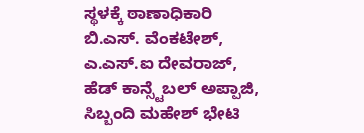ಸ್ಥಳಕ್ಕೆ ಠಾಣಾಧಿಕಾರಿ ಬಿ.ಎಸ್. ವೆಂಕಟೇಶ್, ಎ.ಎಸ್.ಐ ದೇವರಾಜ್, ಹೆಡ್ ಕಾನ್ಸ್ಟೆಬಲ್ ಅಪ್ಪಾಜಿ, ಸಿಬ್ಬಂದಿ ಮಹೇಶ್ ಭೇಟಿ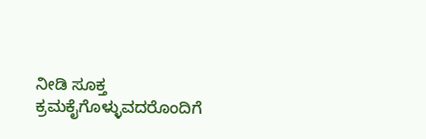ನೀಡಿ ಸೂಕ್ತ ಕ್ರಮಕೈಗೊಳ್ಳುವದರೊಂದಿಗೆ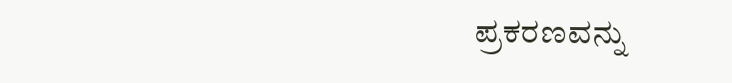ಪ್ರಕರಣವನ್ನು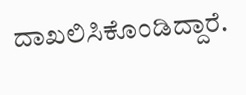ದಾಖಲಿಸಿಕೊಂಡಿದ್ದಾರೆ.